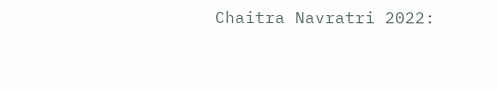Chaitra Navratri 2022: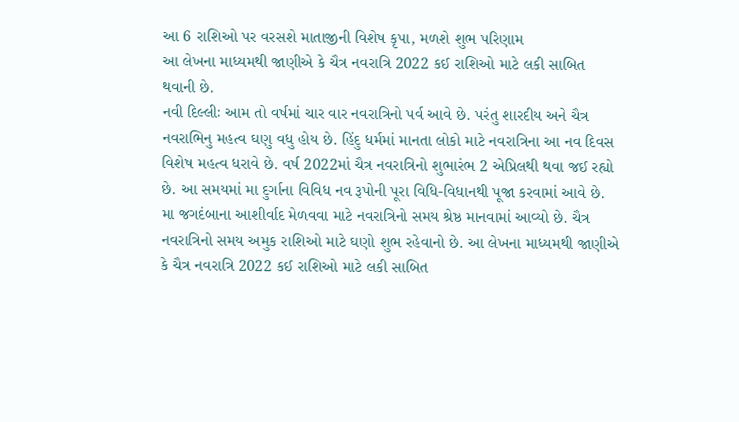આ 6 રાશિઓ પર વરસશે માતાજીની વિશેષ કૃપા, મળશે શુભ પરિણામ
આ લેખના માધ્યમથી જાણીએ કે ચૈત્ર નવરાત્રિ 2022 કઈ રાશિઓ માટે લકી સાબિત થવાની છે.
નવી દિલ્લીઃ આમ તો વર્ષમાં ચાર વાર નવરાત્રિનો પર્વ આવે છે. પરંતુ શારદીય અને ચૈત્ર નવરાભિનુ મહત્વ ઘણુ વધુ હોય છે. હિંદુ ધર્મમાં માનતા લોકો માટે નવરાત્રિના આ નવ દિવસ વિશેષ મહત્વ ધરાવે છે. વર્ષ 2022માં ચૈત્ર નવરાત્રિનો શુભારંભ 2 એપ્રિલથી થવા જઈ રહ્યો છે. આ સમયમાં મા દુર્ગાના વિવિધ નવ રૂપોની પૂરા વિધિ-વિધાનથી પૂજા કરવામાં આવે છે. મા જગદંબાના આશીર્વાદ મેળવવા માટે નવરાત્રિનો સમય શ્રેષ્ઠ માનવામાં આવ્યો છે. ચૈત્ર નવરાત્રિનો સમય અમુક રાશિઓ માટે ઘણો શુભ રહેવાનો છે. આ લેખના માધ્યમથી જાણીએ કે ચૈત્ર નવરાત્રિ 2022 કઈ રાશિઓ માટે લકી સાબિત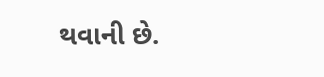થવાની છે.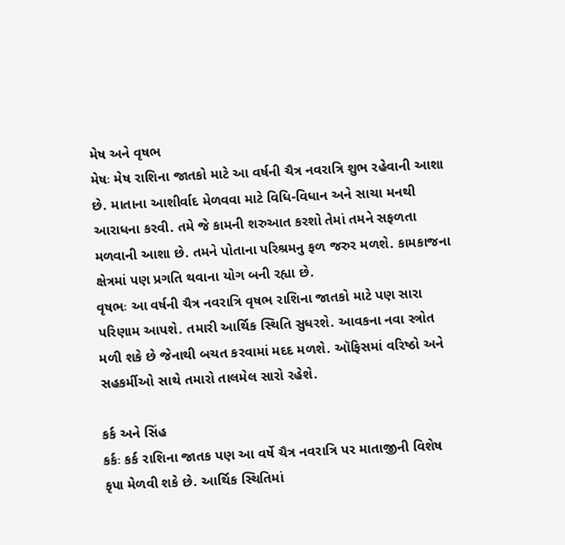મેષ અને વૃષભ
મેષઃ મેષ રાશિના જાતકો માટે આ વર્ષની ચૈત્ર નવરાત્રિ શુભ રહેવાની આશા છે. માતાના આશીર્વાદ મેળવવા માટે વિધિ-વિધાન અને સાચા મનથી આરાધના કરવી. તમે જે કામની શરુઆત કરશો તેમાં તમને સફળતા મળવાની આશા છે. તમને પોતાના પરિશ્રમનુ ફળ જરુર મળશે. કામકાજના ક્ષેત્રમાં પણ પ્રગતિ થવાના યોગ બની રહ્યા છે.
વૃષભઃ આ વર્ષની ચૈત્ર નવરાત્રિ વૃષભ રાશિના જાતકો માટે પણ સારા પરિણામ આપશે. તમારી આર્થિક સ્થિતિ સુધરશે. આવકના નવા સ્ત્રોત મળી શકે છે જેનાથી બચત કરવામાં મદદ મળશે. ઑફિસમાં વરિષ્ઠો અને સહકર્મીઓ સાથે તમારો તાલમેલ સારો રહેશે.

કર્ક અને સિંહ
કર્કઃ કર્ક રાશિના જાતક પણ આ વર્ષે ચૈત્ર નવરાત્રિ પર માતાજીની વિશેષ કૃપા મેળવી શકે છે. આર્થિક સ્થિતિમાં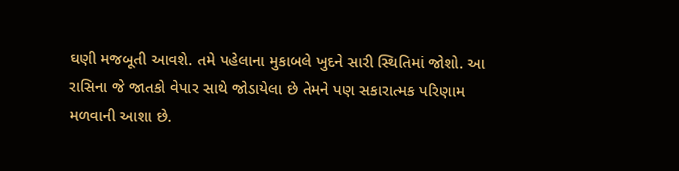ઘણી મજબૂતી આવશે. તમે પહેલાના મુકાબલે ખુદને સારી સ્થિતિમાં જોશો. આ રાસિના જે જાતકો વેપાર સાથે જોડાયેલા છે તેમને પણ સકારાત્મક પરિણામ મળવાની આશા છે.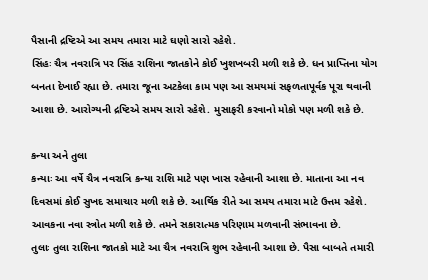પૈસાની દ્રષ્ટિએ આ સમય તમારા માટે ઘણો સારો રહેશે.
સિંહઃ ચૈત્ર નવરાત્રિ પર સિંહ રાશિના જાતકોને કોઈ ખુશખબરી મળી શકે છે. ધન પ્રાપ્તિના યોગ બનતા દેખાઈ રહ્યા છે. તમારા જૂના અટકેલા કામ પણ આ સમયમાં સફળતાપૂર્વક પૂરા થવાની આશા છે. આરોગ્યની દ્રષ્ટિએ સમય સારો રહેશે. મુસાફરી કરવાનો મોકો પણ મળી શકે છે.

કન્યા અને તુલા
કન્યાઃ આ વર્ષે ચૈત્ર નવરાત્રિ કન્યા રાશિ માટે પણ ખાસ રહેવાની આશા છે. માતાના આ નવ દિવસમાં કોઈ સુખદ સમાચાર મળી શકે છે. આર્થિક રીતે આ સમય તમારા માટે ઉત્તમ રહેશે. આવકના નવા સ્ત્રોત મળી શકે છે. તમને સકારાત્મક પરિણામ મળવાની સંભાવના છે.
તુલાઃ તુલા રાશિના જાતકો માટે આ ચૈત્ર નવરાત્રિ શુભ રહેવાની આશા છે. પૈસા બાબતે તમારી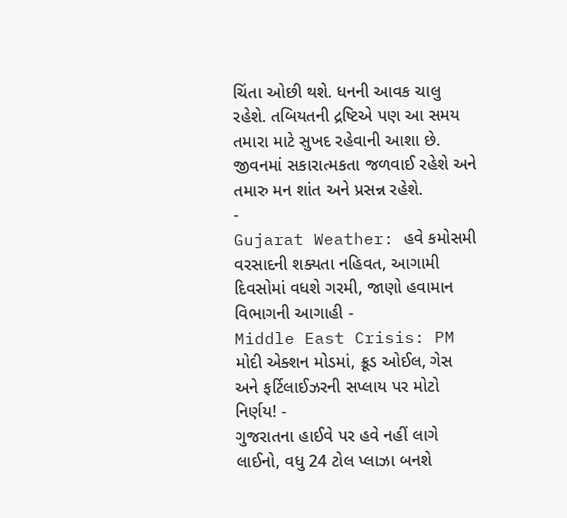ચિંતા ઓછી થશે. ધનની આવક ચાલુ રહેશે. તબિયતની દ્રષ્ટિએ પણ આ સમય તમારા માટે સુખદ રહેવાની આશા છે. જીવનમાં સકારાત્મકતા જળવાઈ રહેશે અને તમારુ મન શાંત અને પ્રસન્ન રહેશે.
-
Gujarat Weather: હવે કમોસમી વરસાદની શક્યતા નહિવત, આગામી દિવસોમાં વધશે ગરમી, જાણો હવામાન વિભાગની આગાહી -
Middle East Crisis: PM મોદી એક્શન મોડમાં, ક્રૂડ ઓઈલ, ગેસ અને ફર્ટિલાઈઝરની સપ્લાય પર મોટો નિર્ણય! -
ગુજરાતના હાઈવે પર હવે નહીં લાગે લાઈનો, વધુ 24 ટોલ પ્લાઝા બનશે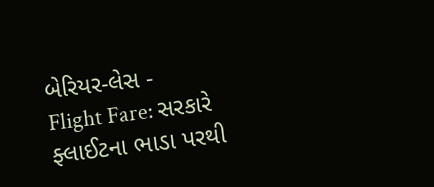બેરિયર-લેસ -
Flight Fare: સરકારે ફ્લાઈટના ભાડા પરથી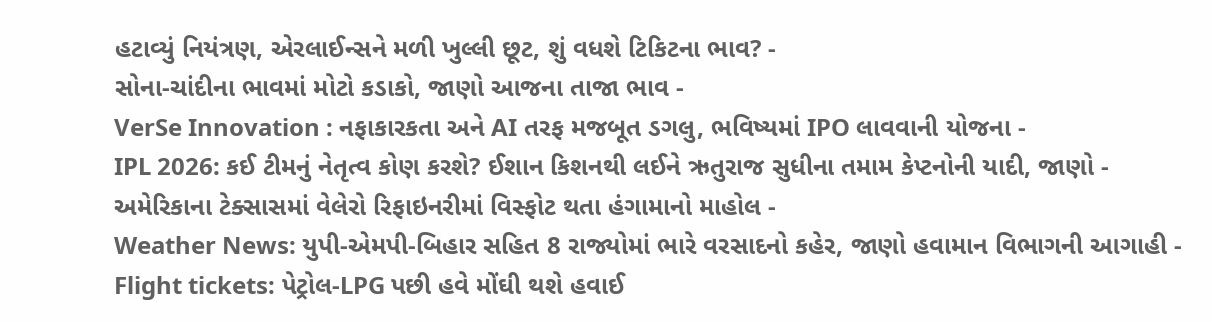હટાવ્યું નિયંત્રણ, એરલાઈન્સને મળી ખુલ્લી છૂટ, શું વધશે ટિકિટના ભાવ? -
સોના-ચાંદીના ભાવમાં મોટો કડાકો, જાણો આજના તાજા ભાવ -
VerSe Innovation : નફાકારકતા અને AI તરફ મજબૂત ડગલુ, ભવિષ્યમાં IPO લાવવાની યોજના -
IPL 2026: કઈ ટીમનું નેતૃત્વ કોણ કરશે? ઈશાન કિશનથી લઈને ઋતુરાજ સુધીના તમામ કેપ્ટનોની યાદી, જાણો -
અમેરિકાના ટેક્સાસમાં વેલેરો રિફાઇનરીમાં વિસ્ફોટ થતા હંગામાનો માહોલ -
Weather News: યુપી-એમપી-બિહાર સહિત 8 રાજ્યોમાં ભારે વરસાદનો કહેર, જાણો હવામાન વિભાગની આગાહી -
Flight tickets: પેટ્રોલ-LPG પછી હવે મોંઘી થશે હવાઈ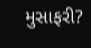મુસાફરી?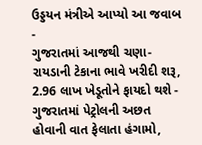ઉડ્ડયન મંત્રીએ આપ્યો આ જવાબ -
ગુજરાતમાં આજથી ચણા-રાયડાની ટેકાના ભાવે ખરીદી શરૂ, 2.96 લાખ ખેડૂતોને ફાયદો થશે -
ગુજરાતમાં પેટ્રોલની અછત હોવાની વાત ફેલાતા હંગામો,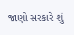જાણો સરકારે શું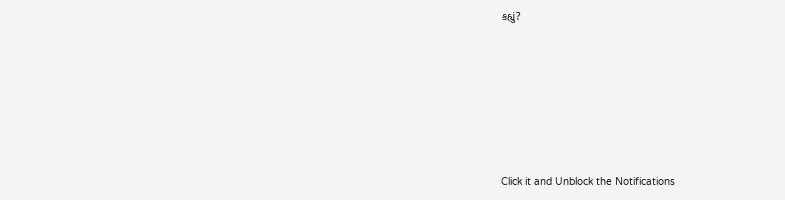કહ્યું?










Click it and Unblock the Notifications